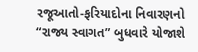રજૂઆતો-ફરિયાદોના નિવારણનો “રાજ્ય સ્વાગત” બુધવારે યોજાશે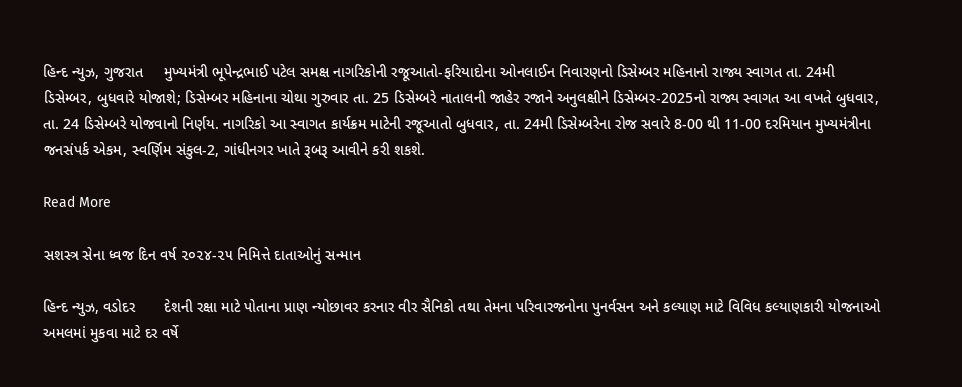હિન્દ ન્યુઝ, ગુજરાત     મુખ્યમંત્રી ભૂપેન્દ્રભાઈ પટેલ સમક્ષ નાગરિકોની રજૂઆતો-ફરિયાદોના ઓનલાઈન નિવારણનો ડિસેમ્બર મહિનાનો રાજ્ય સ્વાગત તા. 24મી ડિસેમ્બર, બુધવારે યોજાશે; ડિસેમ્બર મહિનાના ચોથા ગુરુવાર તા. 25 ડિસેમ્બરે નાતાલની જાહેર રજાને અનુલક્ષીને ડિસેમ્બર-2025નો રાજ્ય સ્વાગત આ વખતે બુધવાર, તા. 24 ડિસેમ્બરે યોજવાનો નિર્ણય. નાગરિકો આ સ્વાગત કાર્યક્રમ માટેની રજૂઆતો બુધવાર, તા. 24મી ડિસેમ્બરેના રોજ સવારે 8-00 થી 11-00 દરમિયાન મુખ્યમંત્રીના જનસંપર્ક એકમ, સ્વર્ણિમ સંકુલ-2, ગાંધીનગર ખાતે રૂબરૂ આવીને કરી શકશે.

Read More

સશસ્ત્ર સેના ધ્વજ દિન વર્ષ ૨૦૨૪-૨૫ નિમિત્તે દાતાઓનું સન્માન

હિન્દ ન્યુઝ, વડોદર       દેશની રક્ષા માટે પોતાના પ્રાણ ન્યોછાવર કરનાર વીર સૈનિકો તથા તેમના પરિવારજનોના પુનર્વસન અને કલ્યાણ માટે વિવિધ કલ્યાણકારી યોજનાઓ અમલમાં મુકવા માટે દર વર્ષે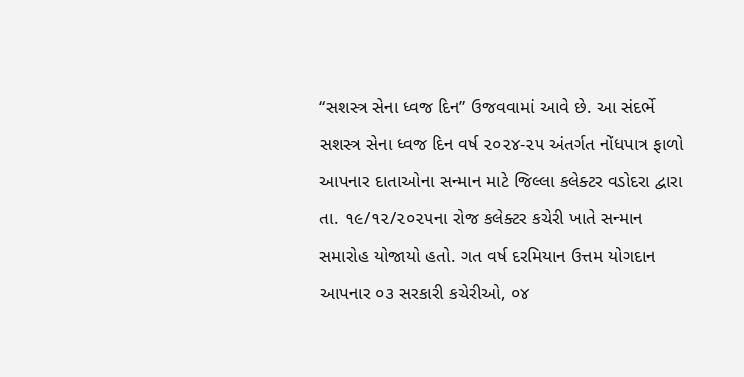“સશસ્ત્ર સેના ધ્વજ દિન” ઉજવવામાં આવે છે. આ સંદર્ભે સશસ્ત્ર સેના ધ્વજ દિન વર્ષ ૨૦૨૪-૨૫ અંતર્ગત નોંધપાત્ર ફાળો આપનાર દાતાઓના સન્માન માટે જિલ્લા કલેક્ટર વડોદરા દ્વારા તા. ૧૯/૧૨/૨૦૨૫ના રોજ કલેક્ટર કચેરી ખાતે સન્માન સમારોહ યોજાયો હતો. ગત વર્ષ દરમિયાન ઉત્તમ યોગદાન આપનાર ૦૩ સરકારી કચેરીઓ, ૦૪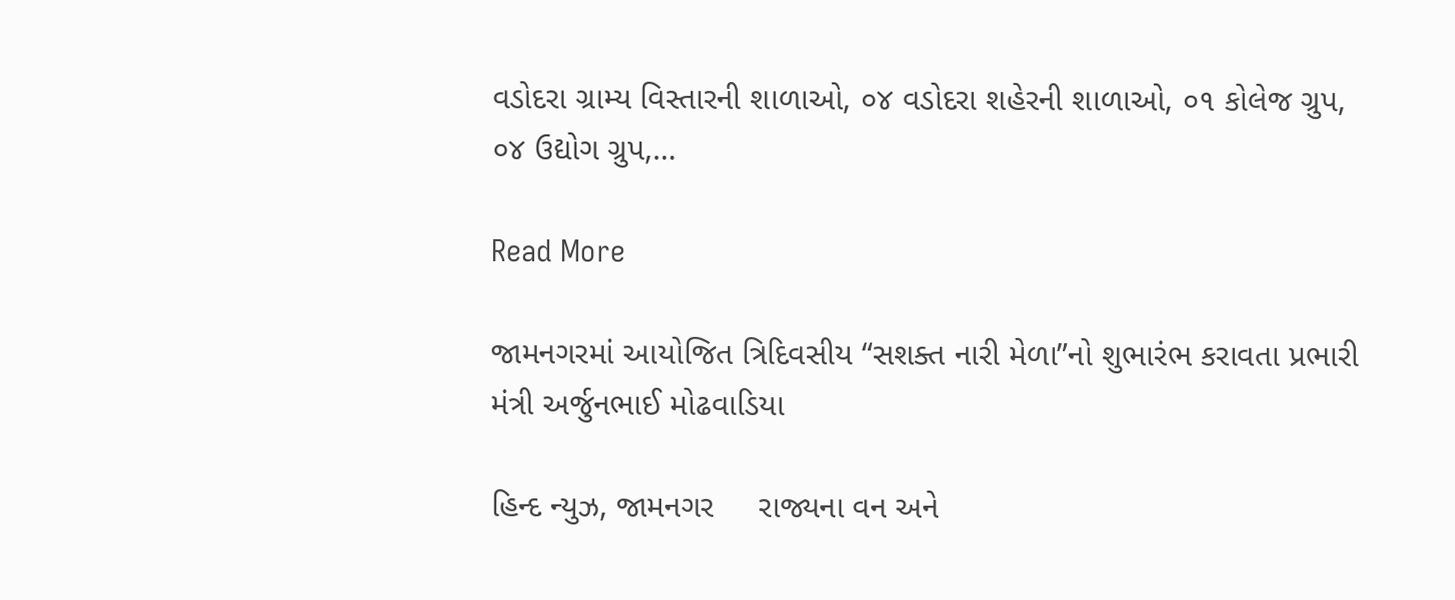વડોદરા ગ્રામ્ય વિસ્તારની શાળાઓ, ૦૪ વડોદરા શહેરની શાળાઓ, ૦૧ કોલેજ ગ્રુપ, ૦૪ ઉદ્યોગ ગ્રુપ,…

Read More

જામનગરમાં આયોજિત ત્રિદિવસીય “સશક્ત નારી મેળા”નો શુભારંભ કરાવતા પ્રભારી મંત્રી અર્જુનભાઈ મોઢવાડિયા

હિન્દ ન્યુઝ, જામનગર     રાજ્યના વન અને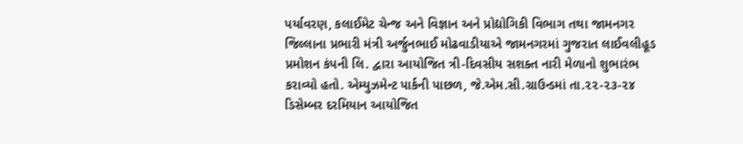પર્યાવરણ, કલાઈમેટ ચેન્જ અને વિજ્ઞાન અને પ્રોદ્યોગિકી વિભાગ તથા જામનગર જિલ્લાના પ્રભારી મંત્રી અર્જુનભાઈ મોઢવાડીયાએ જામનગરમાં ગુજરાત લાઈવલીહૂડ પ્રમોશન કંપની લિ. દ્વારા આયોજિત ત્રી-દિવસીય સશક્ત નારી મેળાનો શુભારંભ કરાવ્યો હતો. એમ્યુઝમેન્ટ પાર્કની પાછળ, જે.એમ.સી.ગ્રાઉન્ડમાં તા.૨૨-૨૩-૨૪ ડિસેમ્બર દરમિયાન આયોજિત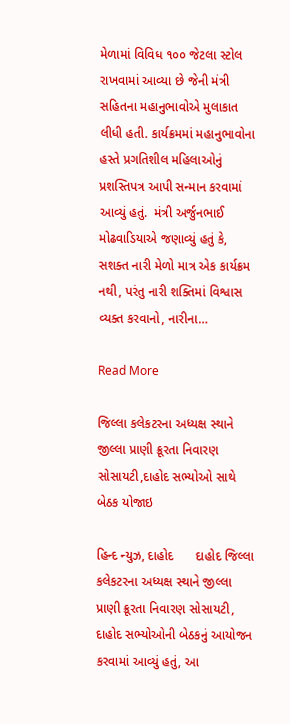મેળામાં વિવિધ ૧૦૦ જેટલા સ્ટોલ રાખવામાં આવ્યા છે જેની મંત્રી સહિતના મહાનુભાવોએ મુલાકાત લીધી હતી. કાર્યક્રમમાં મહાનુભાવોના હસ્તે પ્રગતિશીલ મહિલાઓનું પ્રશસ્તિપત્ર આપી સન્માન કરવામાં આવ્યું હતું.  મંત્રી અર્જુનભાઈ મોઢવાડિયાએ જણાવ્યું હતું કે, સશક્ત નારી મેળો માત્ર એક કાર્યક્રમ નથી, પરંતુ નારી શક્તિમાં વિશ્વાસ વ્યક્ત કરવાનો, નારીના…

Read More

જિલ્લા કલેકટરના અધ્યક્ષ સ્થાને જીલ્લા પ્રાણી ક્રૂરતા નિવારણ સોસાયટી,દાહોદ સભ્યોઓ સાથે બેઠક યોજાઇ

હિન્દ ન્યુઝ, દાહોદ      દાહોદ જિલ્લા કલેકટરના અધ્યક્ષ સ્થાને જીલ્લા પ્રાણી ક્રૂરતા નિવારણ સોસાયટી, દાહોદ સભ્યોઓની બેઠકનું આયોજન કરવામાં આવ્યું હતું, આ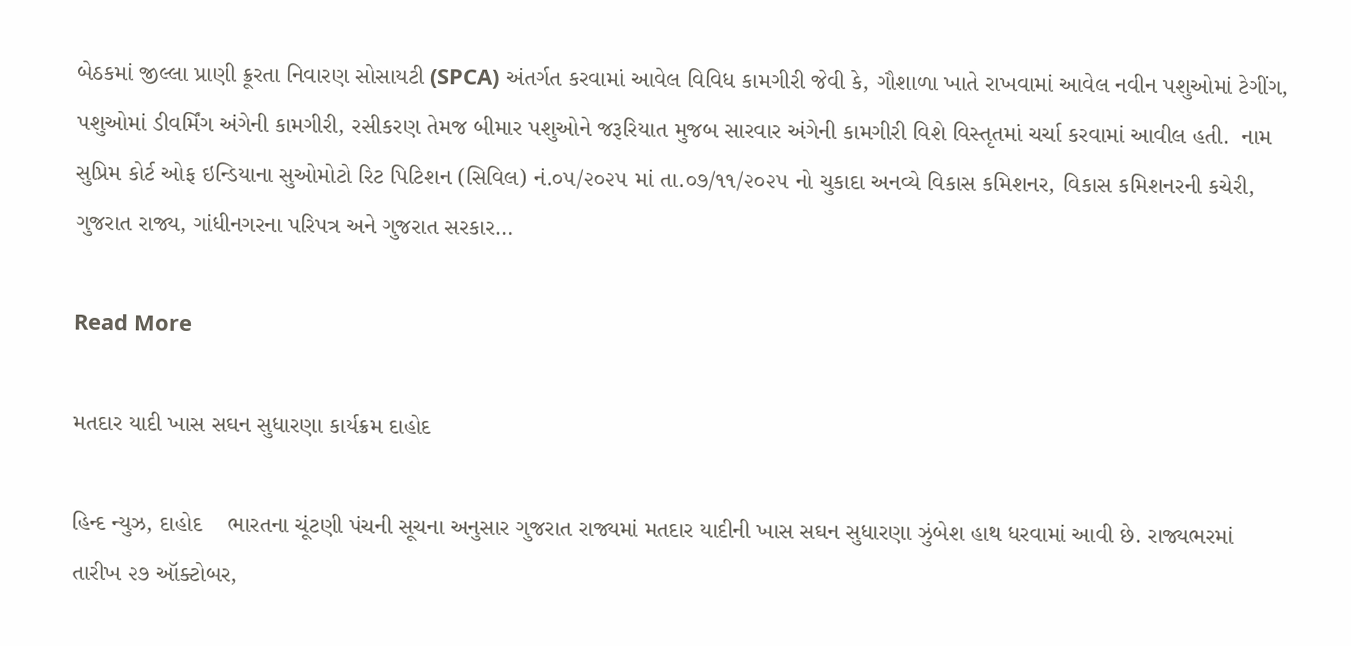બેઠકમાં જીલ્લા પ્રાણી ક્રૂરતા નિવારણ સોસાયટી (SPCA) અંતર્ગત કરવામાં આવેલ વિવિધ કામગીરી જેવી કે, ગૌશાળા ખાતે રાખવામાં આવેલ નવીન પશુઓમાં ટેગીંગ, પશુઓમાં ડીવર્મિંગ અંગેની કામગીરી, રસીકરણ તેમજ બીમાર પશુઓને જરૂરિયાત મુજબ સારવાર અંગેની કામગીરી વિશે વિસ્તૃતમાં ચર્ચા કરવામાં આવીલ હતી.  નામ સુપ્રિમ કોર્ટ ઓફ ઇન્ડિયાના સુઓમોટો રિટ પિટિશન (સિવિલ) નં.૦૫/૨૦૨૫ માં તા.૦૭/૧૧/૨૦૨૫ નો ચુકાદા અનવ્યે વિકાસ કમિશનર, વિકાસ કમિશનરની કચેરી, ગુજરાત રાજ્ય, ગાંધીનગરના પરિપત્ર અને ગુજરાત સરકાર…

Read More

મતદાર યાદી ખાસ સઘન સુધારણા કાર્યક્રમ દાહોદ

હિન્દ ન્યુઝ, દાહોદ    ભારતના ચૂંટણી પંચની સૂચના અનુસાર ગુજરાત રાજ્યમાં મતદાર યાદીની ખાસ સઘન સુધારણા ઝુંબેશ હાથ ધરવામાં આવી છે. રાજ્યભરમાં તારીખ ૨૭ ઑક્ટોબર,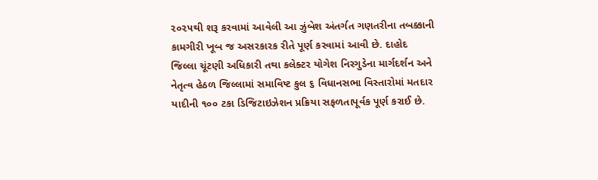૨૦૨૫થી શરૂ કરવામાં આવેલી આ ઝુંબેશ અંતર્ગત ગણતરીના તબક્કાની કામગીરી ખૂબ જ અસરકારક રીતે પૂર્ણ કરવામાં આવી છે. દાહોદ જિલ્લા ચૂંટણી અધિકારી તથા કલેક્ટર યોગેશ નિરગુડેના માર્ગદર્શન અને નેતૃત્વ હેઠળ જિલ્લામાં સમાવિષ્ટ કુલ ૬ વિધાનસભા વિસ્તારોમાં મતદાર યાદીની ૧૦૦ ટકા ડિજિટાઇઝેશન પ્રક્રિયા સફળતાપૂર્વક પૂર્ણ કરાઈ છે.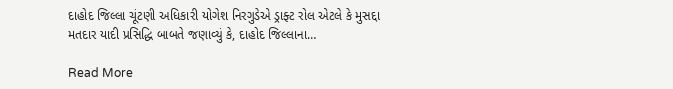દાહોદ જિલ્લા ચૂંટણી અધિકારી યોગેશ નિરગુડેએ ડ્રાફ્ટ રોલ એટલે કે મુસદ્દા મતદાર યાદી પ્રસિદ્ધિ બાબતે જણાવ્યું કે, દાહોદ જિલ્લાના…

Read More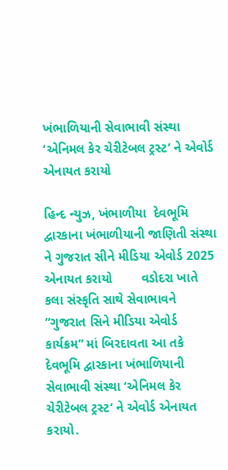ખંભાળિયાની સેવાભાવી સંસ્થા ‘એનિમલ કેર ચેરીટેબલ ટ્રસ્ટ’ ને એવોર્ડ એનાયત કરાયો

હિન્દ ન્યુઝ, ખંભાળીયા  દેવભૂમિ દ્વારકાના ખંભાળીયાની જાણિતી સંસ્થા ને ગુજરાત સીને મીડિયા એવોર્ડ 2025 એનાયત કરાયો        વડોદરા ખાતે કલા સંસ્કૃતિ સાથે સેવાભાવને “ગુજરાત સિને મીડિયા એવોર્ડ કાર્યક્રમ” માં બિરદાવતા આ તકે દેવભૂમિ દ્વારકાના ખંભાળિયાની સેવાભાવી સંસ્થા ‘એનિમલ કેર ચેરીટેબલ ટ્રસ્ટ‘ ને એવોર્ડ એનાયત કરાયો.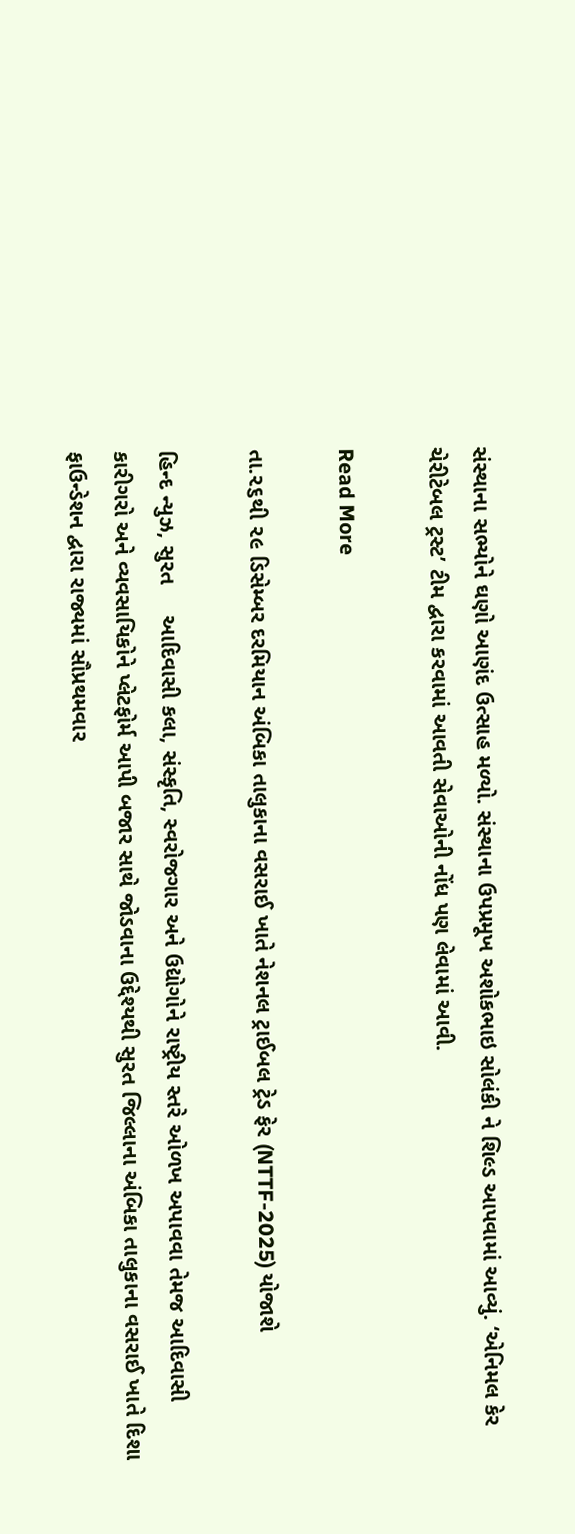સંસ્થાના સભ્યોને ઘણો આણંદ ઉત્સાહ મળ્યો. સંસ્થાના ઉપપ્રમૂખ અશોકભાઇ સોલંકી ને શિલ્ડ આપવામાં આવ્યું. ‘એનિમલ કેર ચેરીટેબલ ટ્રસ્ટ’ ટીમ દ્વારા કરવામાં આવતી સેવાઓની નોંધ પણ લેવામાં આવી.

Read More

તા.૨૬થી ૨૯ ડિસેમ્બર દરમિયાન અંબિકા તાલુકાના વસરાઈ ખાતે નેશનલ ટ્રાઈબલ ટ્રેડ ફેર (NTTF-2025) યોજાશે

હિન્દ ન્યુઝ, સુરત     આદિવાસી કલા, સંસ્કૃતિ, સ્વરોજગાર અને ઉદ્યોગોને રાષ્ટ્રીય સ્તરે ઓળખ અપાવવા તેમજ આદિવાસી કારીગરો અને વ્યવસાયિકોને પ્લેટફોર્મ આપી બજાર સાથે જોડવાના ઉદ્દેશ્યથી સુરત જિલ્લાના અંબિકા તાલુકાના વસરાઈ ખાતે દિશા ફાઉન્ડેશન દ્વારા રાજ્યમાં સૌપ્રથમવાર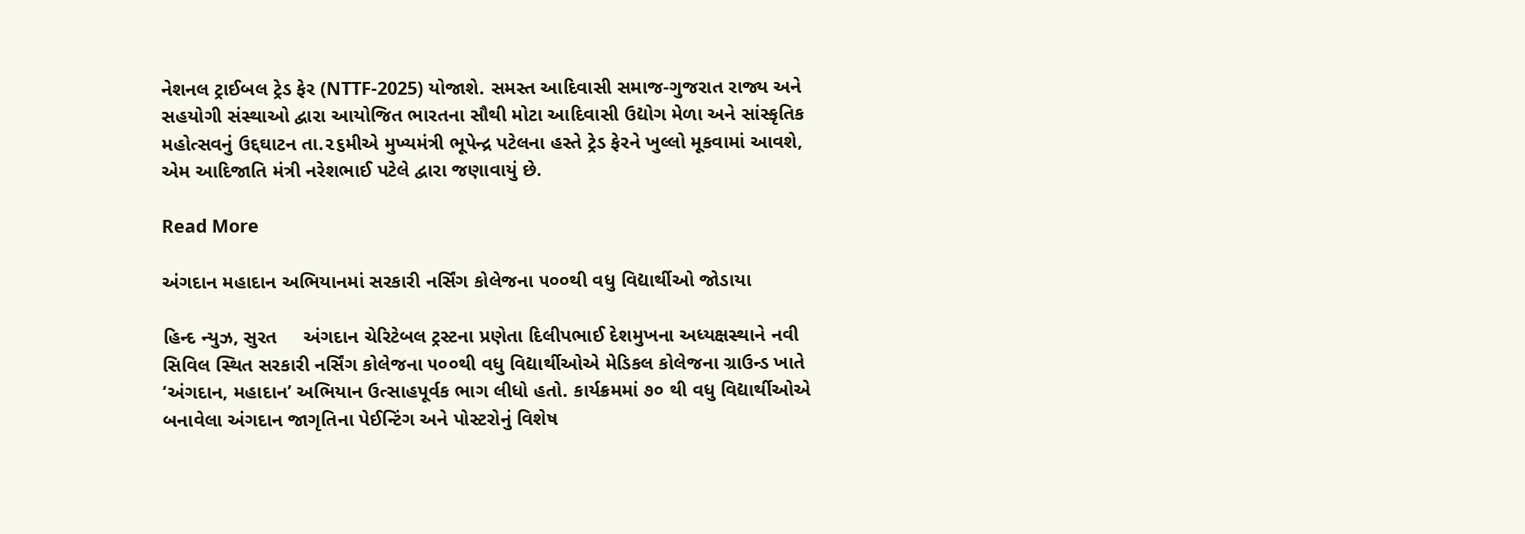નેશનલ ટ્રાઈબલ ટ્રેડ ફેર (NTTF-2025) યોજાશે. સમસ્ત આદિવાસી સમાજ-ગુજરાત રાજ્ય અને સહયોગી સંસ્થાઓ દ્વારા આયોજિત ભારતના સૌથી મોટા આદિવાસી ઉદ્યોગ મેળા અને સાંસ્કૃતિક મહોત્સવનું ઉદ્દઘાટન તા.૨૬મીએ મુખ્યમંત્રી ભૂપેન્દ્ર પટેલના હસ્તે ટ્રેડ ફેરને ખુલ્લો મૂકવામાં આવશે, એમ આદિજાતિ મંત્રી નરેશભાઈ પટેલે દ્વારા જણાવાયું છે.

Read More

અંગદાન મહાદાન અભિયાનમાં સરકારી નર્સિંગ કોલેજના ૫૦૦થી વધુ વિદ્યાર્થીઓ જોડાયા

હિન્દ ન્યુઝ, સુરત     અંગદાન ચેરિટેબલ ટ્રસ્ટના પ્રણેતા દિલીપભાઈ દેશમુખના અધ્યક્ષસ્થાને નવી સિવિલ સ્થિત સરકારી નર્સિંગ કોલેજના ૫૦૦થી વધુ વિદ્યાર્થીઓએ મેડિકલ કોલેજના ગ્રાઉન્ડ ખાતે ‘અંગદાન, મહાદાન’ અભિયાન ઉત્સાહપૂર્વક ભાગ લીધો હતો. કાર્યક્રમમાં ૭૦ થી વધુ વિદ્યાર્થીઓએ બનાવેલા અંગદાન જાગૃતિના પેઈન્ટિંગ અને પોસ્ટરોનું વિશેષ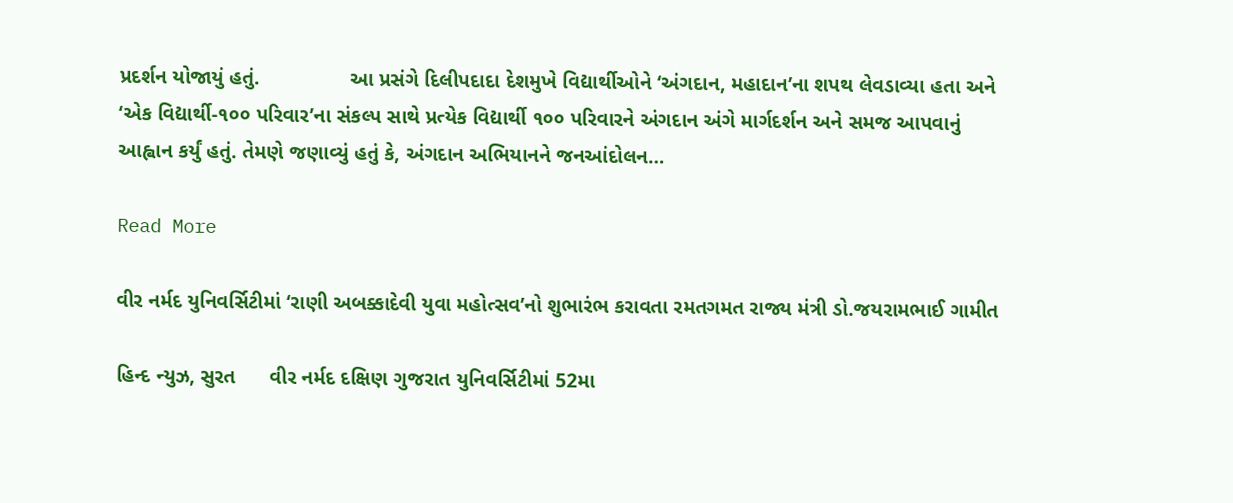પ્રદર્શન યોજાયું હતું.                આ પ્રસંગે દિલીપદાદા દેશમુખે વિદ્યાર્થીઓને ‘અંગદાન, મહાદાન’ના શપથ લેવડાવ્યા હતા અને ‘એક વિદ્યાર્થી-૧૦૦ પરિવાર’ના સંકલ્પ સાથે પ્રત્યેક વિદ્યાર્થી ૧૦૦ પરિવારને અંગદાન અંગે માર્ગદર્શન અને સમજ આપવાનું આહ્વાન કર્યું હતું. તેમણે જણાવ્યું હતું કે, અંગદાન અભિયાનને જનઆંદોલન…

Read More

વીર નર્મદ યુનિવર્સિટીમાં ‘રાણી અબક્કાદેવી યુવા મહોત્સવ’નો શુભારંભ કરાવતા રમતગમત રાજ્ય મંત્રી ડો.જયરામભાઈ ગામીત

હિન્દ ન્યુઝ, સુરત      વીર નર્મદ દક્ષિણ ગુજરાત યુનિવર્સિટીમાં 52મા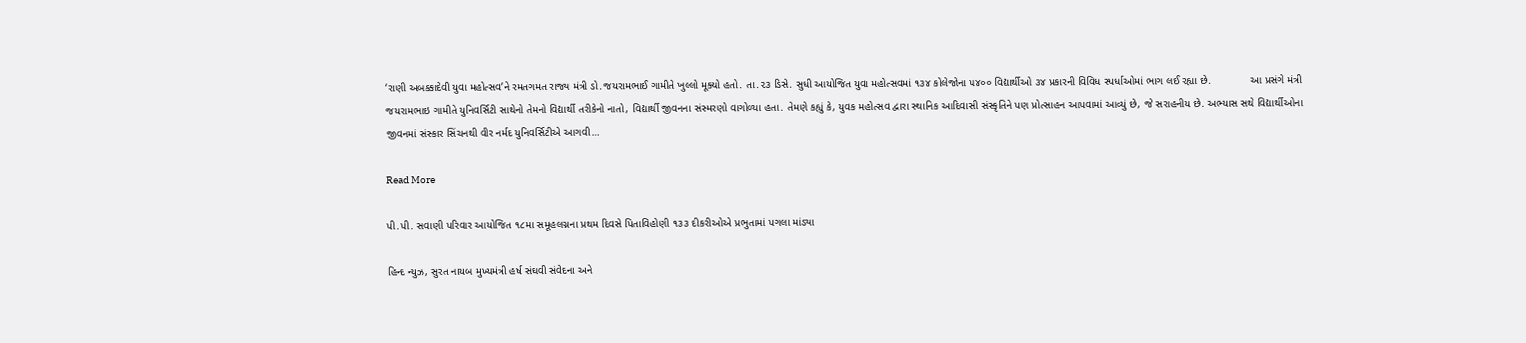‘રાણી અબક્કાદેવી યુવા મહોત્સવ’ને રમતગમત રાજ્ય મંત્રી ડો.જયરામભાઈ ગામીતે ખુલ્લો મૂક્યો હતો. તા.૨૩ ડિસે. સુધી આયોજિત યુવા મહોત્સવમાં ૧૩૪ કોલેજોના ૫૪૦૦ વિદ્યાર્થીઓ ૩૪ પ્રકારની વિવિધ સ્પર્ધાઓમાં ભાગ લઈ રહ્યા છે.             આ પ્રસંગે મંત્રી જયરામભાઇ ગામીતે યુનિવર્સિટી સાથેનો તેમનો વિદ્યાર્થી તરીકેનો નાતો, વિદ્યાર્થી જીવનના સંસ્મરણો વાગોળ્યા હતા. તેમણે કહ્યું કે, યુવક મહોત્સવ દ્વારા સ્થાનિક આદિવાસી સંસ્કૃતિને પણ પ્રોત્સાહન આપવામાં આવ્યું છે, જે સરાહનીય છે. અભ્યાસ સથે વિદ્યાર્થીઓના જીવનમાં સંસ્કાર સિંચનથી વીર નર્મદ યુનિવર્સિટીએ આગવી…

Read More

પી.પી. સવાણી પરિવાર આયોજિત ૧૮મા સમૂહલગ્નના પ્રથમ દિવસે પિતાવિહોણી ૧૩૩ દીકરીઓએ પ્રભુતામાં પગલા માંડ્યા

હિન્દ ન્યુઝ, સુરત નાયબ મુખ્યમંત્રી હર્ષ સંઘવી સંવેદના અને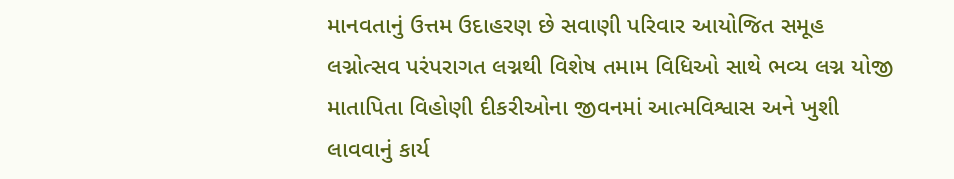માનવતાનું ઉત્તમ ઉદાહરણ છે સવાણી પરિવાર આયોજિત સમૂહ લગ્નોત્સવ પરંપરાગત લગ્નથી વિશેષ તમામ વિધિઓ સાથે ભવ્ય લગ્ન યોજી માતાપિતા વિહોણી દીકરીઓના જીવનમાં આત્મવિશ્વાસ અને ખુશી લાવવાનું કાર્ય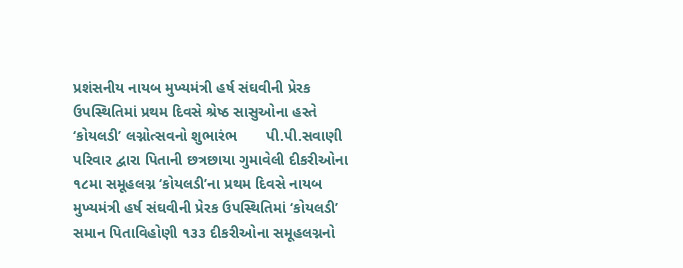પ્રશંસનીય નાયબ મુખ્યમંત્રી હર્ષ સંઘવીની પ્રેરક ઉપસ્થિતિમાં પ્રથમ દિવસે શ્રેષ્ઠ સાસુઓના હસ્તે ‘કોયલડી’ લગ્નોત્સવનો શુભારંભ       પી.પી.સવાણી પરિવાર દ્વારા પિતાની છત્રછાયા ગુમાવેલી દીકરીઓના ૧૮મા સમૂહલગ્ન ‘કોયલડી’ના પ્રથમ દિવસે નાયબ મુખ્યમંત્રી હર્ષ સંઘવીની પ્રેરક ઉપસ્થિતિમાં ‘કોયલડી’ સમાન પિતાવિહોણી ૧૩૩ દીકરીઓના સમૂહલગ્નનો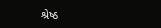શ્રેષ્ઠ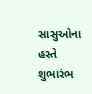સાસુઓના હસ્તે શુભારંભ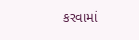કરવામાં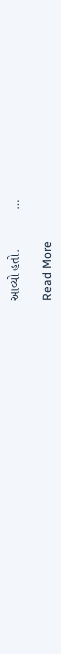આવ્યો હતો.           …

Read More